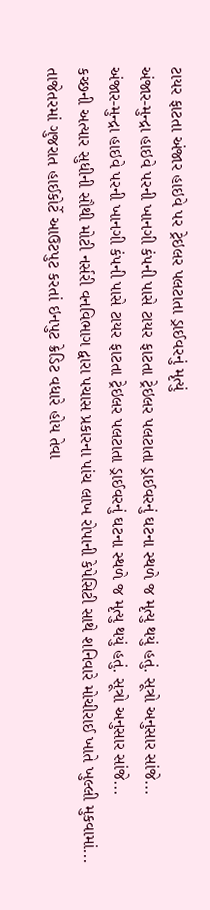ટાયર ફાટતા અંજાર હાઇવે પર ટ્રેઇલર પલટાતા ડ્રાઈવરનું મૃત્યું
અંજાર-મુન્દ્રા હાઇવે પરની ખાનગી કંપની પાસે ટાયર ફાટતા ટ્રેઇલર પલટાતા ડ્રાઈવરનું ઘટના સ્થળે જ મૃત્યુ થયું હતું. સૂત્રો અનુસાર સાંજે...
અંજાર-મુન્દ્રા હાઇવે પરની ખાનગી કંપની પાસે ટાયર ફાટતા ટ્રેઇલર પલટાતા ડ્રાઈવરનું ઘટના સ્થળે જ મૃત્યુ થયું હતું. સૂત્રો અનુસાર સાંજે...
કચ્છની અત્યાર સુધીની સૌથી મોટી નર્સરી વનવિભાગ દ્વારા પચાસ પ્રકારના પાંચ લાખ રોપાની કેપેસિટી સાથે શનિવારે મોચીરાઈ ખાતે ખુલ્લી મુકવામાં...
તાજેતરમાં ગુજરાત હાઈકોર્ટે આઉટપુટ કરતાં ઇનપુટ ક્રેડિટ વધારે હોય તેવા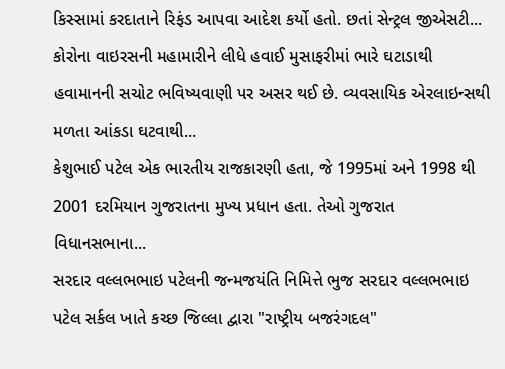કિસ્સામાં કરદાતાને રિફંડ આપવા આદેશ કર્યો હતો. છતાં સેન્ટ્રલ જીએસટી...
કોરોના વાઇરસની મહામારીને લીધે હવાઈ મુસાફરીમાં ભારે ઘટાડાથી હવામાનની સચોટ ભવિષ્યવાણી પર અસર થઈ છે. વ્યવસાયિક એરલાઇન્સથી મળતા આંકડા ઘટવાથી...
કેશુભાઈ પટેલ એક ભારતીય રાજકારણી હતા, જે 1995માં અને 1998 થી 2001 દરમિયાન ગુજરાતના મુખ્ય પ્રધાન હતા. તેઓ ગુજરાત વિધાનસભાના...
સરદાર વલ્લભભાઇ પટેલની જન્મજયંતિ નિમિત્તે ભુજ સરદાર વલ્લભભાઇ પટેલ સર્કલ ખાતે કચ્છ જિલ્લા દ્વારા "રાષ્ટ્રીય બજરંગદલ"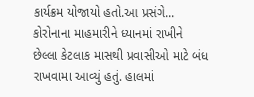કાર્યક્રમ યોજાયો હતો.આ પ્રસંગે...
કોરોનાના માહમારીને ધ્યાનમાં રાખીને છેલ્લા કેટલાક માસથી પ્રવાસીઓ માટે બંધ રાખવામા આવ્યું હતું. હાલમાં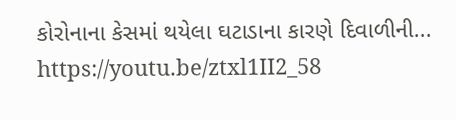કોરોનાના કેસમાં થયેલા ઘટાડાના કારણે દિવાળીની...
https://youtu.be/ztxl1II2_58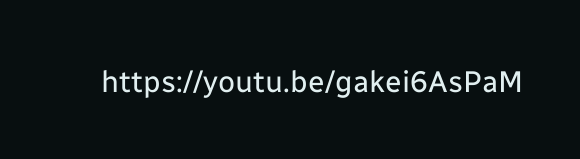https://youtu.be/gakei6AsPaM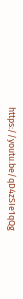https://youtu.be/qD4zSIe1qQg